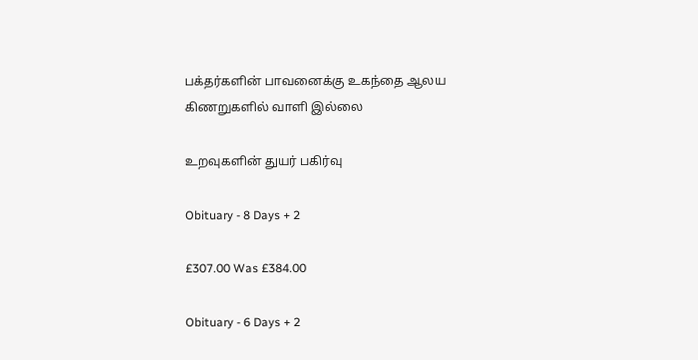பக்தர்களின் பாவனைக்கு உகந்தை ஆலய கிணறுகளில் வாளி இல்லை

உறவுகளின் துயர் பகிர்வு

Obituary - 8 Days + 2

£307.00 Was £384.00

Obituary - 6 Days + 2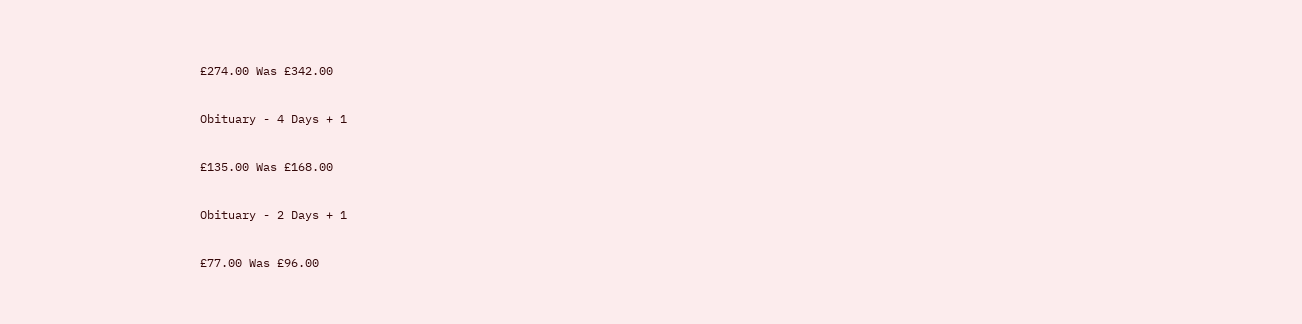£274.00 Was £342.00

Obituary - 4 Days + 1

£135.00 Was £168.00

Obituary - 2 Days + 1

£77.00 Was £96.00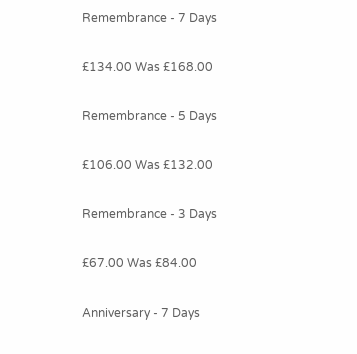Remembrance - 7 Days

£134.00 Was £168.00

Remembrance - 5 Days

£106.00 Was £132.00

Remembrance - 3 Days

£67.00 Was £84.00

Anniversary - 7 Days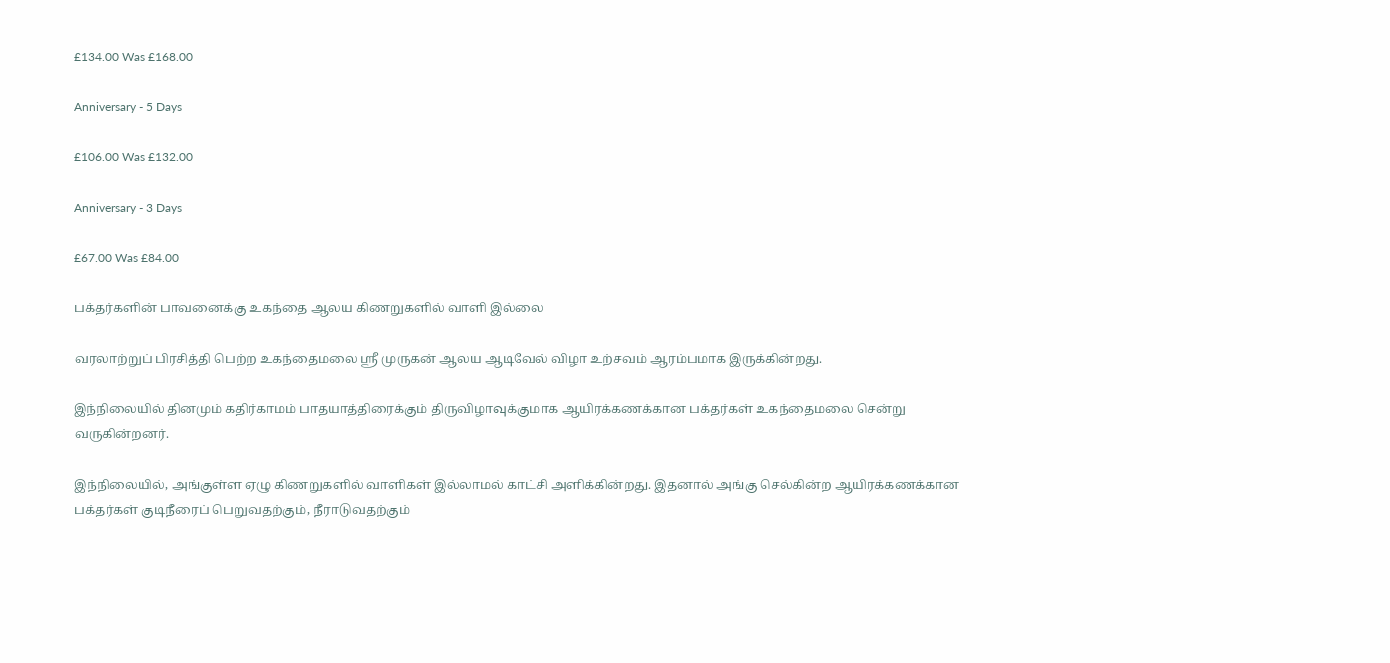£134.00 Was £168.00

Anniversary - 5 Days

£106.00 Was £132.00

Anniversary - 3 Days

£67.00 Was £84.00

பக்தர்களின் பாவனைக்கு உகந்தை ஆலய கிணறுகளில் வாளி இல்லை

வரலாற்றுப் பிரசித்தி பெற்ற உகந்தைமலை ஸ்ரீ முருகன் ஆலய ஆடிவேல் விழா உற்சவம் ஆரம்பமாக இருக்கின்றது.

இந்நிலையில் தினமும் கதிர்காமம் பாதயாத்திரைக்கும் திருவிழாவுக்குமாக ஆயிரக்கணக்கான பக்தர்கள் உகந்தைமலை சென்று வருகின்றனர்.

இந்நிலையில், அங்குள்ள ஏழு கிணறுகளில் வாளிகள் இல்லாமல் காட்சி அளிக்கின்றது. இதனால் அங்கு செல்கின்ற ஆயிரக்கணக்கான பக்தர்கள் குடிநீரைப் பெறுவதற்கும், நீராடுவதற்கும்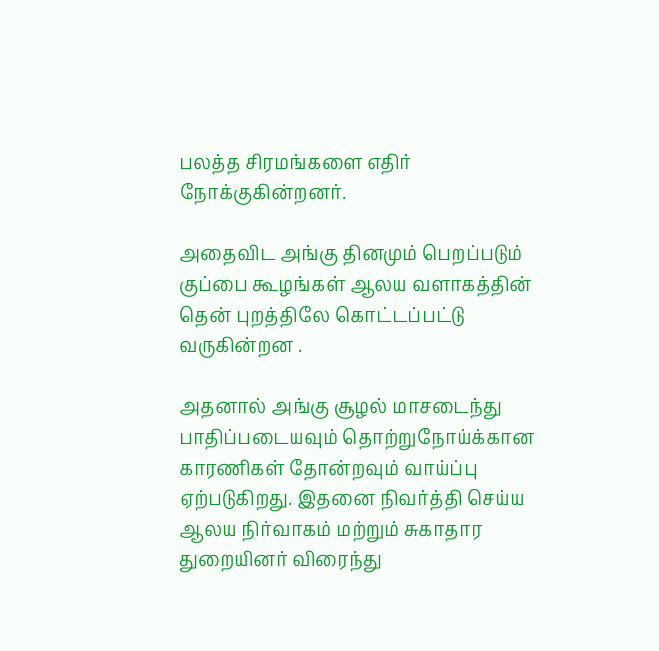பலத்த சிரமங்களை எதிர் நோக்குகின்றனர்.

அதைவிட அங்கு தினமும் பெறப்படும் குப்பை கூழங்கள் ஆலய வளாகத்தின் தென் புறத்திலே கொட்டப்பட்டு வருகின்றன .

அதனால் அங்கு சூழல் மாசடைந்து பாதிப்படையவும் தொற்றுநோய்க்கான காரணிகள் தோன்றவும் வாய்ப்பு ஏற்படுகிறது. இதனை நிவர்த்தி செய்ய ஆலய நிர்வாகம் மற்றும் சுகாதார துறையினர் விரைந்து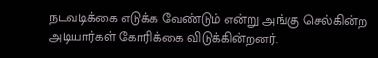நடவடிக்கை எடுக்க வேண்டும் என்று அங்கு செல்கின்ற அடியார்கள் கோரிக்கை விடுக்கின்றனர்.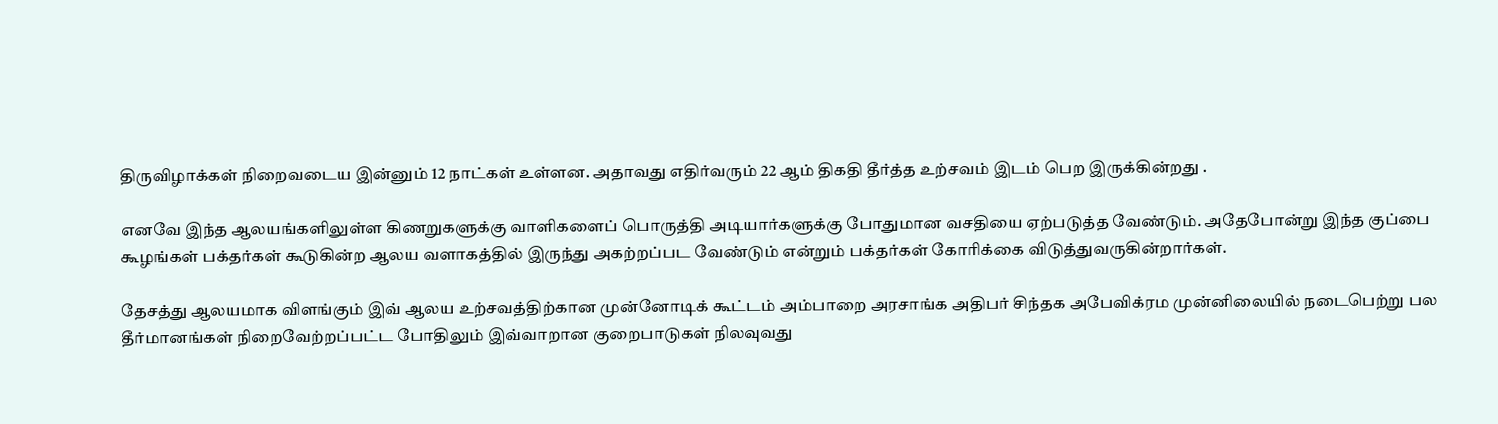திருவிழாக்கள் நிறைவடைய இன்னும் 12 நாட்கள் உள்ளன. அதாவது எதிர்வரும் 22 ஆம் திகதி தீர்த்த உற்சவம் இடம் பெற இருக்கின்றது .

எனவே இந்த ஆலயங்களிலுள்ள கிணறுகளுக்கு வாளிகளைப் பொருத்தி அடியார்களுக்கு போதுமான வசதியை ஏற்படுத்த வேண்டும். அதேபோன்று இந்த குப்பை கூழங்கள் பக்தர்கள் கூடுகின்ற ஆலய வளாகத்தில் இருந்து அகற்றப்பட வேண்டும் என்றும் பக்தர்கள் கோரிக்கை விடுத்துவருகின்றார்கள்.

தேசத்து ஆலயமாக விளங்கும் இவ் ஆலய உற்சவத்திற்கான முன்னோடிக் கூட்டம் அம்பாறை அரசாங்க அதிபர் சிந்தக அபேவிக்ரம முன்னிலையில் நடைபெற்று பல தீர்மானங்கள் நிறைவேற்றப்பட்ட போதிலும் இவ்வாறான குறைபாடுகள் நிலவுவது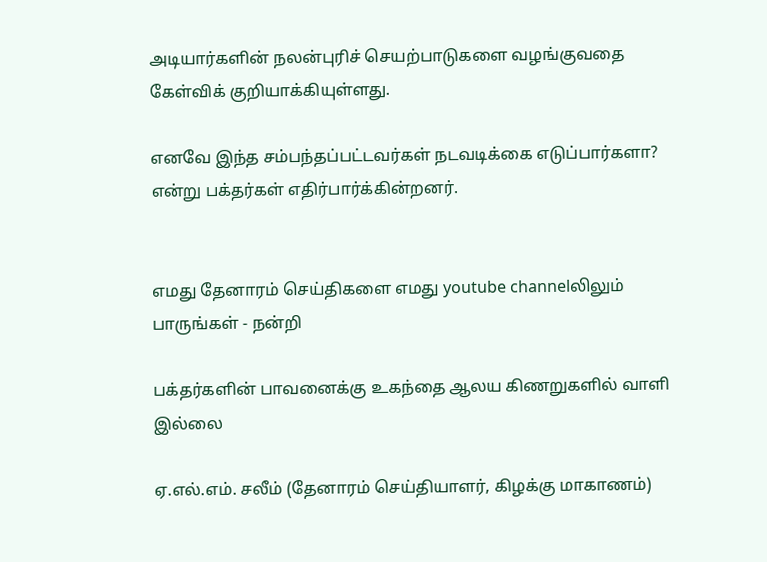அடியார்களின் நலன்புரிச் செயற்பாடுகளை வழங்குவதை கேள்விக் குறியாக்கியுள்ளது.

எனவே இந்த சம்பந்தப்பட்டவர்கள் நடவடிக்கை எடுப்பார்களா? என்று பக்தர்கள் எதிர்பார்க்கின்றனர்.


எமது தேனாரம் செய்திகளை எமது youtube channelலிலும் பாருங்கள் - நன்றி

பக்தர்களின் பாவனைக்கு உகந்தை ஆலய கிணறுகளில் வாளி இல்லை

ஏ.எல்.எம். சலீம் (தேனாரம் செய்தியாளர், கிழக்கு மாகாணம்)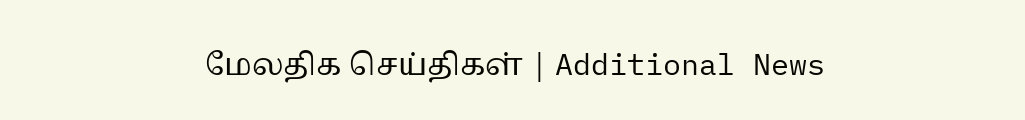மேலதிக செய்திகள் | Additional News